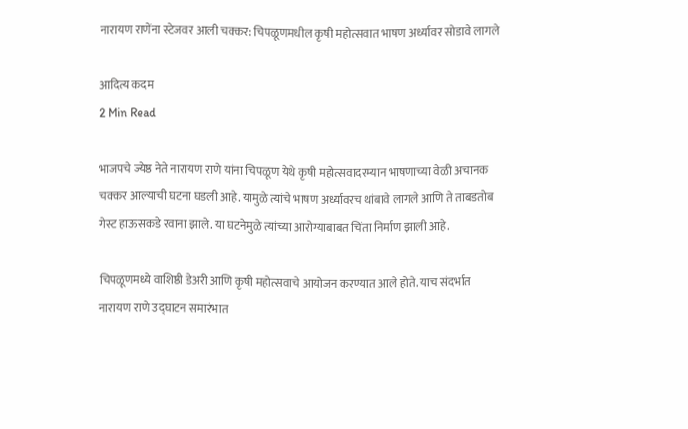नारायण राणेंना स्टेजवर आली चक्कर: चिपळूणमधील कृषी महोत्सवात भाषण अर्ध्यावर सोडावे लागले

आदित्य कदम
2 Min Read

भाजपचे ज्येष्ठ नेते नारायण राणे यांना चिपळूण येथे कृषी महोत्सवादरम्यान भाषणाच्या वेळी अचानक चक्कर आल्याची घटना घडली आहे. यामुळे त्यांचे भाषण अर्ध्यावरच थांबावे लागले आणि ते ताबडतोब गेस्ट हाऊसकडे रवाना झाले. या घटनेमुळे त्यांच्या आरोग्याबाबत चिंता निर्माण झाली आहे.

चिपळूणमध्ये वाशिष्ठी डेअरी आणि कृषी महोत्सवाचे आयोजन करण्यात आले होते. याच संदर्भात नारायण राणे उद्घाटन समारंभात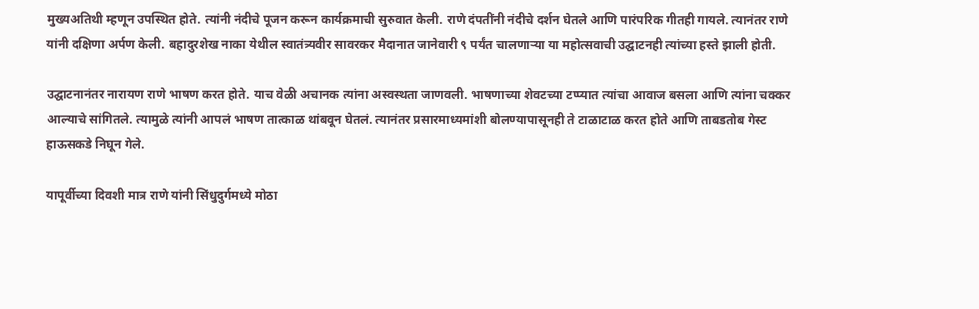मुख्यअतिथी म्हणून उपस्थित होते. त्यांनी नंदीचे पूजन करून कार्यक्रमाची सुरुवात केली. राणे दंपतींनी नंदीचे दर्शन घेतले आणि पारंपरिक गीतही गायले. त्यानंतर राणे यांनी दक्षिणा अर्पण केली. बहादुरशेख नाका येथील स्वातंत्र्यवीर सावरकर मैदानात जानेवारी ९ पर्यंत चालणाऱ्या या महोत्सवाची उद्घाटनही त्यांच्या हस्ते झाली होती.

उद्घाटनानंतर नारायण राणे भाषण करत होते. याच वेळी अचानक त्यांना अस्वस्थता जाणवली. भाषणाच्या शेवटच्या टप्प्यात त्यांचा आवाज बसला आणि त्यांना चक्कर आल्याचे सांगितले. त्यामुळे त्यांनी आपलं भाषण तात्काळ थांबवून घेतलं. त्यानंतर प्रसारमाध्यमांशी बोलण्यापासूनही ते टाळाटाळ करत होते आणि ताबडतोब गेस्ट हाऊसकडे निघून गेले.

यापूर्वीच्या दिवशी मात्र राणे यांनी सिंधुदुर्गमध्ये मोठा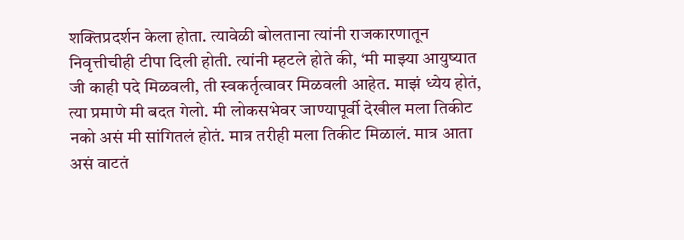शक्तिप्रदर्शन केला होता. त्यावेळी बोलताना त्यांनी राजकारणातून निवृत्तीचीही टीपा दिली होती. त्यांनी म्हटले होते की, ‘मी माझ्या आयुष्यात जी काही पदे मिळवली, ती स्वकर्तृत्वावर मिळवली आहेत. माझं ध्येय होतं, त्या प्रमाणे मी बदत गेलो. मी लोकसभेवर जाण्यापूर्वी देखील मला तिकीट नको असं मी सांगितलं होतं. मात्र तरीही मला तिकीट मिळालं. मात्र आता असं वाटतं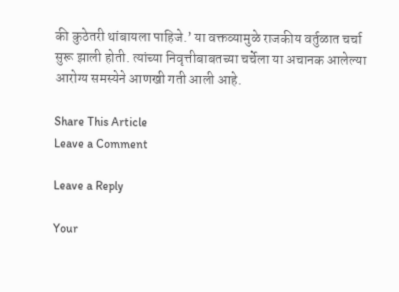की कुठेतरी थांबायला पाहिजे.’ या वक्तव्यामुळे राजकीय वर्तुळात चर्चा सुरू झाली होती. त्यांच्या निवृत्तीबाबतच्या चर्चेला या अचानक आलेल्या आरोग्य समस्येने आणखी गती आली आहे.

Share This Article
Leave a Comment

Leave a Reply

Your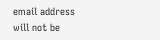email address will not be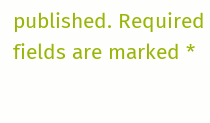published. Required fields are marked *